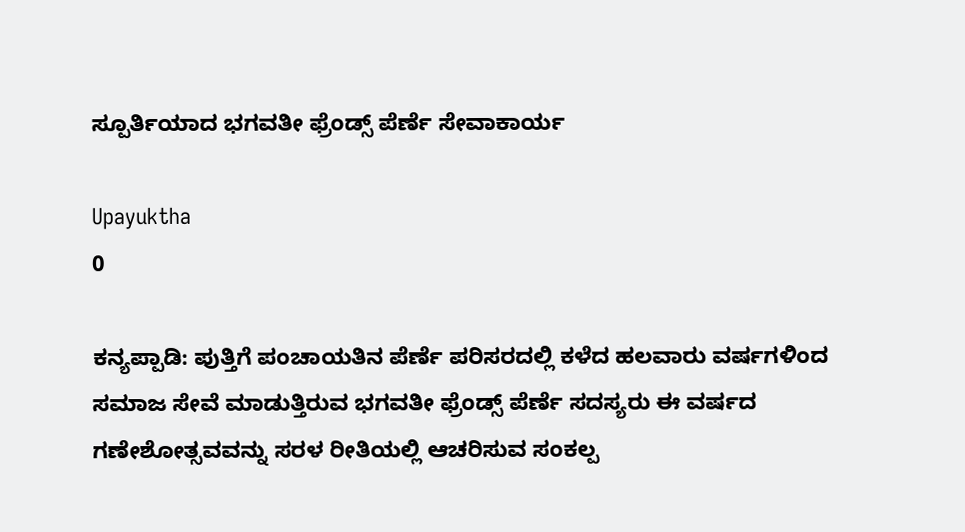ಸ್ಪೂರ್ತಿಯಾದ ಭಗವತೀ ಫ್ರೆಂಡ್ಸ್ ಪೆರ್ಣೆ ಸೇವಾಕಾರ್ಯ

Upayuktha
0

ಕನ್ಯಪ್ಪಾಡಿ: ಪುತ್ತಿಗೆ ಪಂಚಾಯತಿನ ಪೆರ್ಣೆ ಪರಿಸರದಲ್ಲಿ ಕಳೆದ ಹಲವಾರು ವರ್ಷಗಳಿಂದ ಸಮಾಜ ಸೇವೆ ಮಾಡುತ್ತಿರುವ ಭಗವತೀ ಫ್ರೆಂಡ್ಸ್ ಪೆರ್ಣೆ ಸದಸ್ಯರು ಈ ವರ್ಷದ ಗಣೇಶೋತ್ಸವವನ್ನು ಸರಳ ರೀತಿಯಲ್ಲಿ ಆಚರಿಸುವ ಸಂಕಲ್ಪ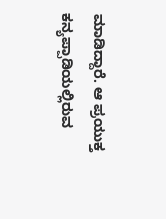ಮಾಡಿದ್ದಾರೆ. ಆ ಪ್ರಯುಕ್ತ  ಕನ್ಯಪ್ಪಾಡಿಯಲ್ಲಿರುವ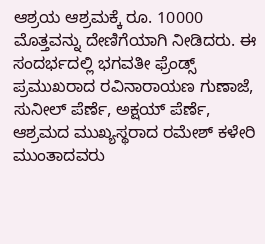ಆಶ್ರಯ ಆಶ್ರಮಕ್ಕೆ ರೂ. 10000 ಮೊತ್ತವನ್ನು ದೇಣಿಗೆಯಾಗಿ ನೀಡಿದರು. ಈ ಸಂದರ್ಭದಲ್ಲಿ ಭಗವತೀ ಫ್ರೆಂಡ್ಸ್ ಪ್ರಮುಖರಾದ ರವಿನಾರಾಯಣ ಗುಣಾಜೆ, ಸುನೀಲ್ ಪೆರ್ಣೆ, ಅಕ್ಷಯ್ ಪೆರ್ಣೆ, ಆಶ್ರಮದ ಮುಖ್ಯಸ್ಥರಾದ ರಮೇಶ್ ಕಳೇರಿ ಮುಂತಾದವರು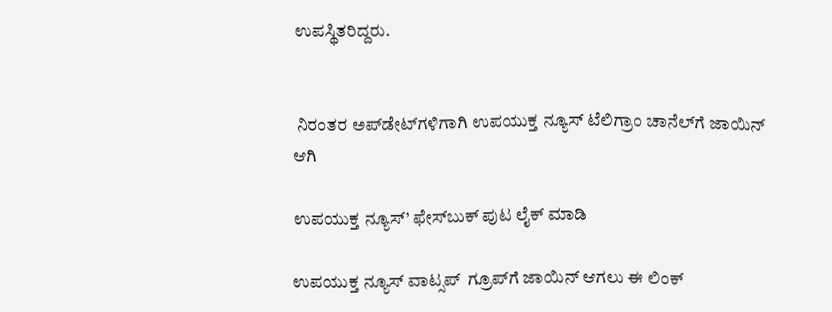ಉಪಸ್ಥಿತರಿದ್ದರು.


 ನಿರಂತರ ಅಪ್‌ಡೇಟ್‌ಗಳಿಗಾಗಿ ಉಪಯುಕ್ತ ನ್ಯೂಸ್‌ ಟೆಲಿಗ್ರಾಂ ಚಾನೆಲ್‌ಗೆ ಜಾಯಿನ್‌ ಆಗಿ

ಉಪಯುಕ್ತ ನ್ಯೂಸ್‌’ ಫೇಸ್‌ಬುಕ್ ಪುಟ ಲೈಕ್ ಮಾಡಿ

ಉಪಯುಕ್ತ ನ್ಯೂಸ್‌ ವಾಟ್ಸಪ್‌  ಗ್ರೂಪ್‌ಗೆ ಜಾಯಿನ್ ಆಗಲು ಈ ಲಿಂಕ್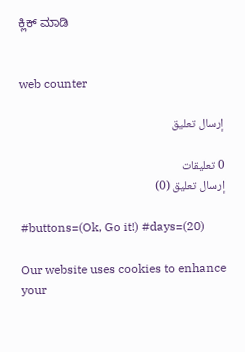ಕ್ಲಿಕ್ ಮಾಡಿ


web counter

إرسال تعليق

0 تعليقات
إرسال تعليق (0)

#buttons=(Ok, Go it!) #days=(20)

Our website uses cookies to enhance your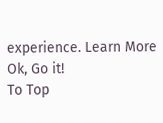experience. Learn More
Ok, Go it!
To Top